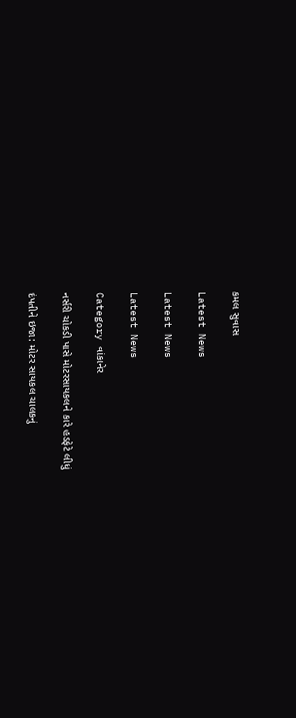કમલ સુવાસ

Latest News

Latest News

Latest News

Category વાંકાનેર

નર્સરી ચોકડી પાસે મોટરસાયકલને કારે હડફેટે લીધું

દંપતીને ઇજા: મોટર સાયકલ ચાલકનું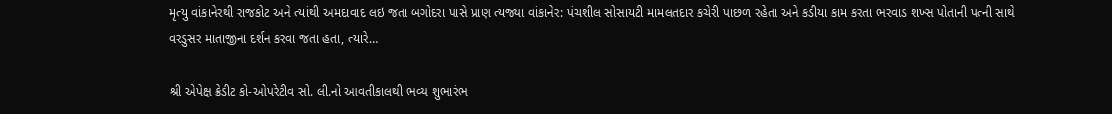મૃત્યુ વાંકાનેરથી રાજકોટ અને ત્યાંથી અમદાવાદ લઇ જતા બગોદરા પાસે પ્રાણ ત્યજ્યા વાંકાનેર: પંચશીલ સોસાયટી મામલતદાર કચેરી પાછળ રહેતા અને કડીયા કામ કરતા ભરવાડ શખ્સ પોતાની પત્ની સાથે વરડુસર માતાજીના દર્શન કરવા જતા હતા, ત્યારે…

શ્રી એપેક્ષ ક્રેડીટ કો-ઓપરેટીવ સો. લી.નો આવતીકાલથી ભવ્ય શુભારંભ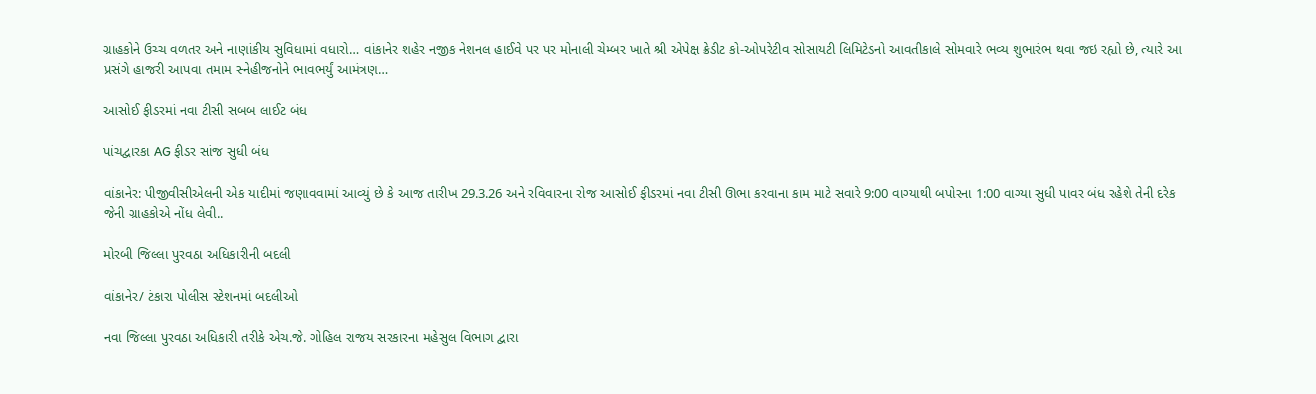ગ્રાહકોને ઉચ્ચ વળતર અને નાણાંકીય સુવિધામાં વધારો… વાંકાનેર શહેર નજીક નેશનલ હાઈવે પર પર મોનાલી ચેમ્બર ખાતે શ્રી એપેક્ષ ક્રેડીટ કો-ઓપરેટીવ સોસાયટી લિમિટેડનો આવતીકાલે સોમવારે ભવ્ય શુભારંભ થવા જઇ રહ્યો છે, ત્યારે આ પ્રસંગે હાજરી આપવા તમામ સ્નેહીજનોને ભાવભર્યું આમંત્રણ…

આસોઈ ફીડરમાં નવા ટીસી સબબ લાઈટ બંધ

પાંચદ્વારકા AG ફીડર સાંજ સુધી બંધ

વાંકાનેર: પીજીવીસીએલની એક યાદીમાં જણાવવામાં આવ્યું છે કે આજ તારીખ 29.3.26 અને રવિવારના રોજ આસોઈ ફીડરમાં નવા ટીસી ઊભા કરવાના કામ માટે સવારે 9:00 વાગ્યાથી બપોરના 1:00 વાગ્યા સુધી પાવર બંધ રહેશે તેની દરેક જેની ગ્રાહકોએ નોંધ લેવી..

મોરબી જિલ્લા પુરવઠા અધિકારીની બદલી

વાંકાનેર/ ટંકારા પોલીસ સ્ટેશનમાં બદલીઓ

નવા જિલ્લા પુરવઠા અધિકારી તરીકે એચ.જે. ગોહિલ રાજય સરકારના મહેસુલ વિભાગ દ્વારા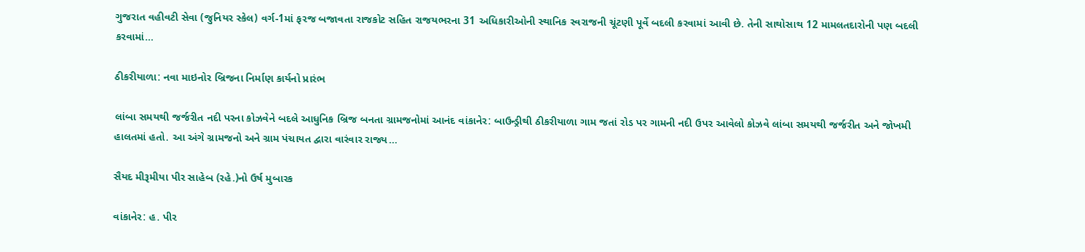ગુજરાત વહીવટી સેવા (જુનિયર સ્કેલ) વર્ગ-1માં ફરજ બજાવતા રાજકોટ સહિત રાજયભરના 31 અધિકારીઓની સ્થાનિક સ્વરાજની ચૂંટણી પૂર્વે બદલી કરવામાં આવી છે. તેની સાથોસાથ 12 મામલતદારોની પણ બદલી કરવામાં…

ઠીકરીયાળા: નવા માઇનોર બ્રિજના નિર્માણ કાર્યનો પ્રારંભ

લાંબા સમયથી જર્જરીત નદી પરના કોઝવેને બદલે આધુનિક બ્રિજ બનતા ગ્રામજનોમાં આનંદ વાંકાનેર: બાઉન્ડ્રીથી ઠીકરીયાળા ગામ જતાં રોડ પર ગામની નદી ઉપર આવેલો કોઝવે લાંબા સમયથી જર્જરીત અને જોખમી હાલતમાં હતો. આ અંગે ગ્રામજનો અને ગ્રામ પંચાયત દ્વારા વારંવાર રાજ્ય…

સૈયદ મીરૂમીયા પીર સાહેબ (રહે.)નો ઉર્ષ મુબારક

વાંકાનેર: હ. પીર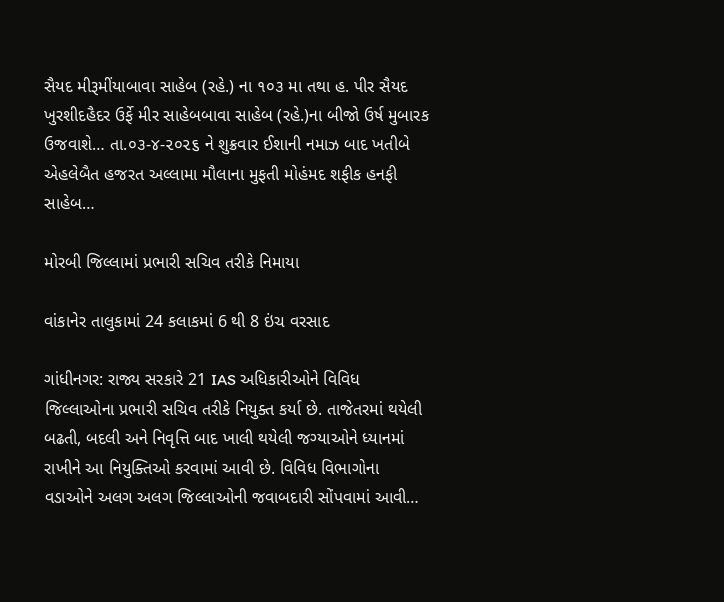સૈયદ મીરૂમીંયાબાવા સાહેબ (રહે.) ના ૧૦૩ મા તથા હ. પીર સૈયદ ખુરશીદહૈદર ઉર્ફે મીર સાહેબબાવા સાહેબ (રહે.)ના બીજો ઉર્ષ મુબારક ઉજવાશે… તા.૦૩-૪-૨૦૨૬ ને શુક્રવાર ઈશાની નમાઝ બાદ ખતીબે એહલેબૈત હજરત અલ્લામા મૌલાના મુફતી મોહંમદ શફીક હનફી સાહેબ…

મોરબી જિલ્લામાં પ્રભારી સચિવ તરીકે નિમાયા

વાંકાનેર તાલુકામાં 24 કલાકમાં 6 થી 8 ઇંચ વરસાદ

ગાંધીનગર: રાજ્ય સરકારે 21 IAS અધિકારીઓને વિવિધ જિલ્લાઓના પ્રભારી સચિવ તરીકે નિયુક્ત કર્યા છે. તાજેતરમાં થયેલી બઢતી, બદલી અને નિવૃત્તિ બાદ ખાલી થયેલી જગ્યાઓને ધ્યાનમાં રાખીને આ નિયુક્તિઓ કરવામાં આવી છે. વિવિધ વિભાગોના વડાઓને અલગ અલગ જિલ્લાઓની જવાબદારી સોંપવામાં આવી…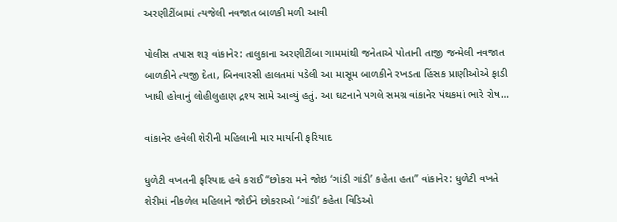અરણીટીંબામાં ત્યજેલી નવજાત બાળકી મળી આવી

પોલીસ તપાસ શરૂ વાંકાનેર: તાલુકાના અરણીટીંબા ગામમાંથી જનેતાએ પોતાની તાજી જન્મેલી નવજાત બાળકીને ત્યજી દેતા, બિનવારસી હાલતમાં પડેલી આ માસૂમ બાળકીને રખડતા હિંસક પ્રાણીઓએ ફાડી ખાધી હોવાનું લોહીલુહાણ દ્રશ્ય સામે આવ્યું હતું. આ ઘટનાને પગલે સમગ્ર વાંકાનેર પંથકમાં ભારે રોષ…

વાંકાનેર હવેલી શેરીની મહિલાની માર માર્યાની ફરિયાદ

ધુળેટી વખતની ફરિયાદ હવે કરાઈ “છોકરા મને જોઇ ‘ગાંડી ગાંડી’ કહેતા હતા” વાંકાનેર: ધુળેટી વખતે શેરીમાં નીકળેલ મહિલાને જોઈને છોકરાઓ ‘ગાંડી’ કહેતા વિડિઓ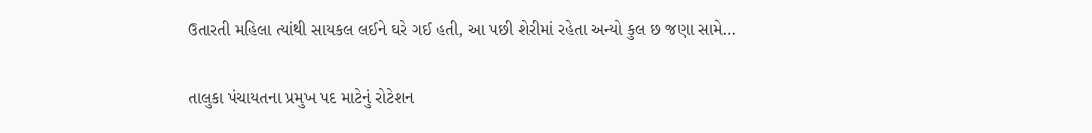ઉતારતી મહિલા ત્યાંથી સાયકલ લઈને ઘરે ગઈ હતી, આ પછી શેરીમાં રહેતા અન્યો કુલ છ જણા સામે…

તાલુકા પંચાયતના પ્રમુખ પદ માટેનું રોટેશન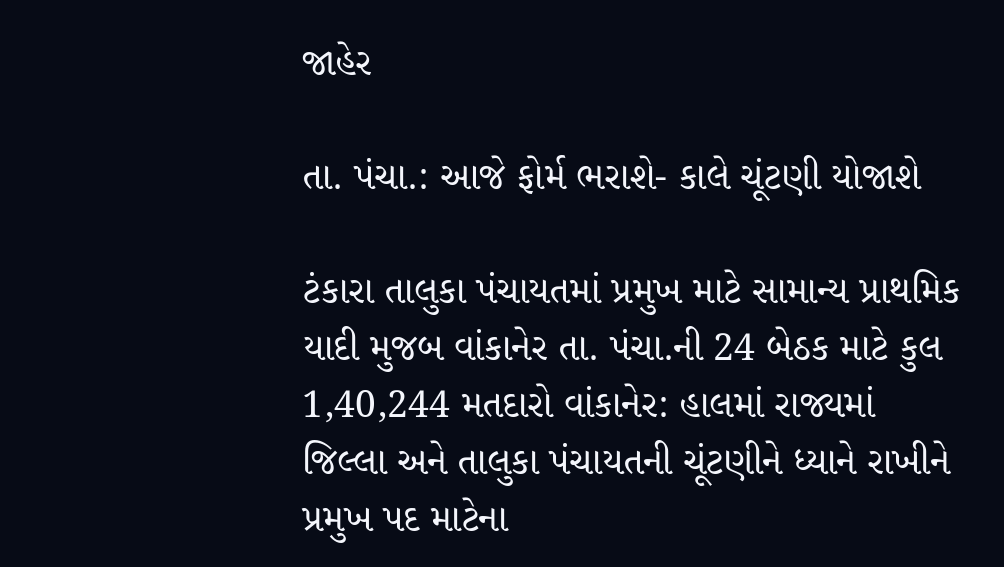જાહેર

તા. પંચા.: આજે ફોર્મ ભરાશે- કાલે ચૂંટણી યોજાશે

ટંકારા તાલુકા પંચાયતમાં પ્રમુખ માટે સામાન્ય પ્રાથમિક યાદી મુજબ વાંકાનેર તા. પંચા.ની 24 બેઠક માટે કુલ 1,40,244 મતદારો વાંકાનેર: હાલમાં રાજ્યમાં જિલ્લા અને તાલુકા પંચાયતની ચૂંટણીને ધ્યાને રાખીને પ્રમુખ પદ માટેના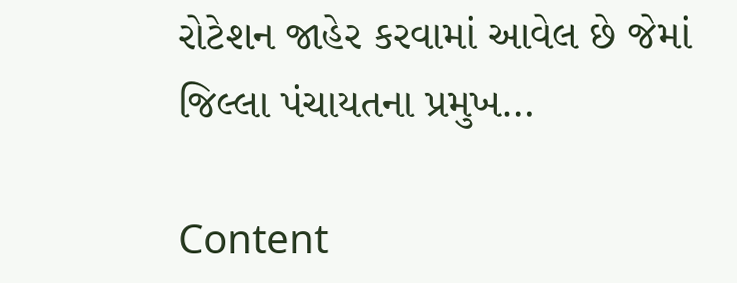રોટેશન જાહેર કરવામાં આવેલ છે જેમાં જિલ્લા પંચાયતના પ્રમુખ…

Content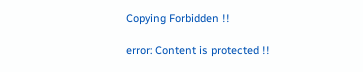Copying Forbidden !!

error: Content is protected !!